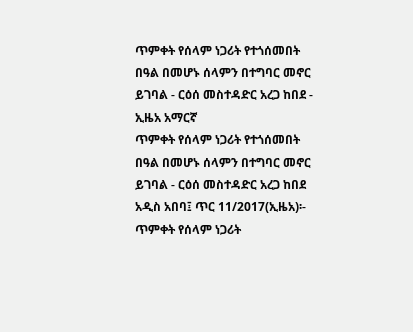ጥምቀት የሰላም ነጋሪት የተጎሰመበት በዓል በመሆኑ ሰላምን በተግባር መኖር ይገባል - ርዕሰ መስተዳድር አረጋ ከበደ - ኢዜአ አማርኛ
ጥምቀት የሰላም ነጋሪት የተጎሰመበት በዓል በመሆኑ ሰላምን በተግባር መኖር ይገባል - ርዕሰ መስተዳድር አረጋ ከበደ
አዲስ አበባ፤ ጥር 11/2017(ኢዜአ)፡- ጥምቀት የሰላም ነጋሪት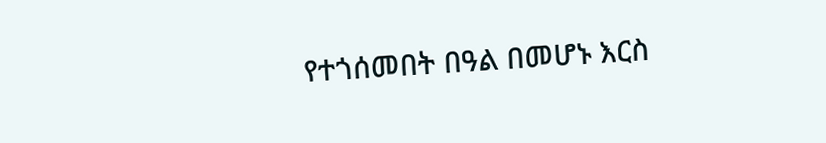የተጎሰመበት በዓል በመሆኑ እርስ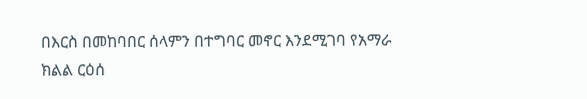በእርስ በመከባበር ሰላምን በተግባር መኖር እንደሚገባ የአማራ ክልል ርዕሰ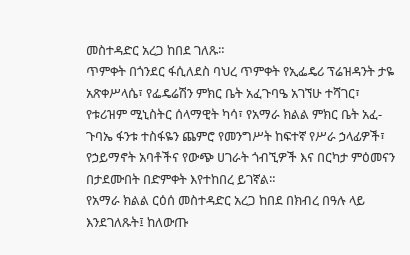መስተዳድር አረጋ ከበደ ገለጹ።
ጥምቀት በጎንደር ፋሲለደስ ባህረ ጥምቀት የኢፌዴሪ ፕሬዝዳንት ታዬ አጽቀሥላሴ፣ የፌዴሬሽን ምክር ቤት አፈጉባዔ አገኘሁ ተሻገር፣ የቱሪዝም ሚኒስትር ሰላማዊት ካሳ፣ የአማራ ክልል ምክር ቤት አፈ-ጉባኤ ፋንቱ ተስፋዬን ጨምሮ የመንግሥት ከፍተኛ የሥራ ኃላፊዎች፣ የኃይማኖት አባቶችና የውጭ ሀገራት ጎብኚዎች እና በርካታ ምዕመናን በታደሙበት በድምቀት እየተከበረ ይገኛል።
የአማራ ክልል ርዕሰ መስተዳድር አረጋ ከበደ በክብረ በዓሉ ላይ እንደገለጹት፤ ከለውጡ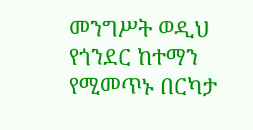መንግሥት ወዲህ የጎንደር ከተማን የሚመጥኑ በርካታ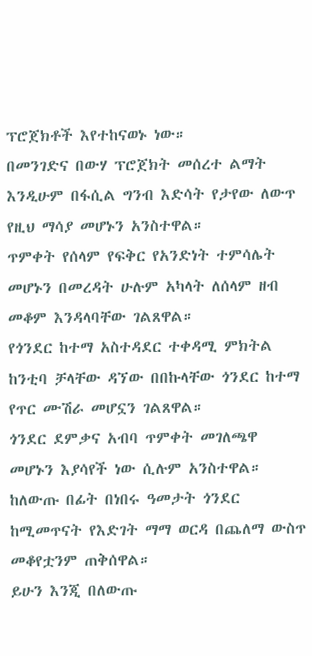ፕሮጀክቶች እየተከናወኑ ነው።
በመንገድና በውሃ ፕሮጀክት መሰረተ ልማት እንዲሁም በፋሲል ግንብ እድሳት የታየው ለውጥ የዚህ ማሳያ መሆኑን አንስተዋል።
ጥምቀት የሰላም የፍቅር የአንድነት ተምሳሌት መሆኑን በመረዳት ሁሉም አካላት ለሰላም ዘብ መቆም እንዳላባቸው ገልጸዋል።
የጎንደር ከተማ አስተዳደር ተቀዳሚ ምክትል ከንቲባ ቻላቸው ዳኘው በበኩላቸው ጎንደር ከተማ የጥር ሙሽራ መሆኗን ገልጸዋል።
ጎንደር ደምቃና አብባ ጥምቀት መገለጫዋ መሆኑን እያሳየች ነው ሲሉም አንስተዋል።
ከለውጡ በፊት በነበሩ ዓመታት ጎንደር ከሚመጥናት የእድገት ማማ ወርዳ በጨለማ ውስጥ መቆየቷንም ጠቅሰዋል።
ይሁን እንጂ በለውጡ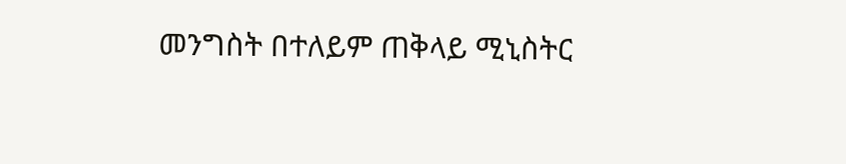መንግስት በተለይም ጠቅላይ ሚኒስትር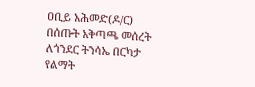ዐቢይ አሕመድ(ዶ/ር) በሰጡት አቅጣጫ መሰረት ለጎንደር ትንሳኤ በርካታ የልማት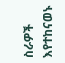ስራዎች እየተከናወኑ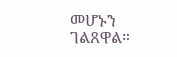መሆኑን ገልጸዋል።